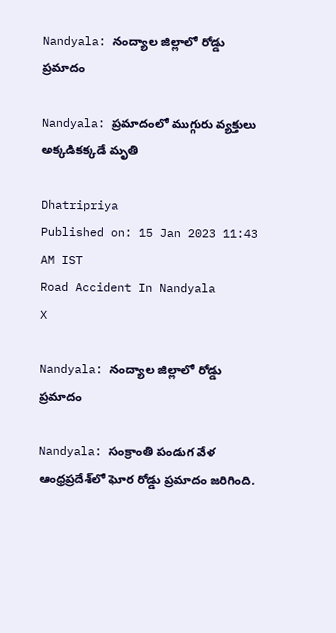Nandyala: నంద్యాల జిల్లాలో రోడ్డు ప్రమాదం

Nandyala: ప్రమాదంలో ముగ్గురు వ్యక్తులు అక్కడికక్కడే మృతి

Dhatripriya
Published on: 15 Jan 2023 11:43 AM IST
Road Accident In Nandyala
X

Nandyala: నంద్యాల జిల్లాలో రోడ్డు ప్రమాదం

Nandyala: సంక్రాంతి పండుగ వేళ ఆంధ్రప్రదేశ్‌లో ఘోర రోడ్డు ప్రమాదం జరిగింది.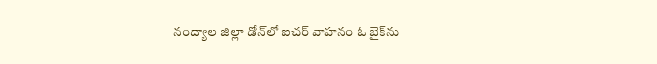నంద్యాల జిల్లా డోన్‌లో ఐచర్ వాహనం ఓ బైక్‌ను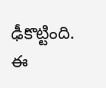ఢీకొట్టింది. ఈ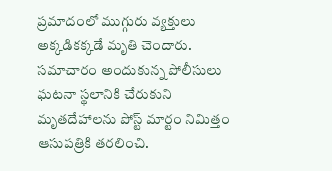ప్రమాదంలో ముగ్గురు వ్యక్తులు అక్కడికక్కడే మృతి చెందారు. సమాచారం అందుకున్న పోలీసులు ఘటనా స్థలానికి చేరుకుని మృతదేహాలను పోస్ట్ మార్టం నిమిత్తం ఆసుపత్రికి తరలించి.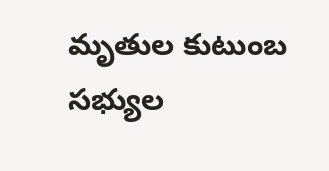మృతుల కుటుంబ సభ్యుల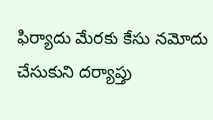ఫిర్యాదు మేరకు కేసు నమోదు చేసుకుని దర్యాప్తు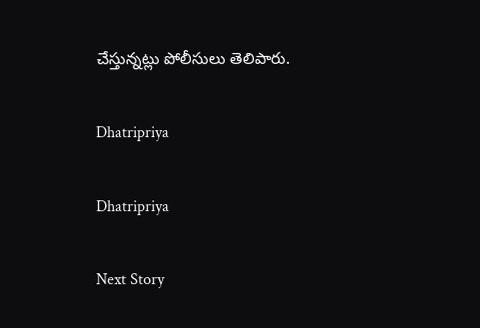చేస్తున్నట్లు పోలీసులు తెలిపారు.

Dhatripriya

Dhatripriya

Next Story